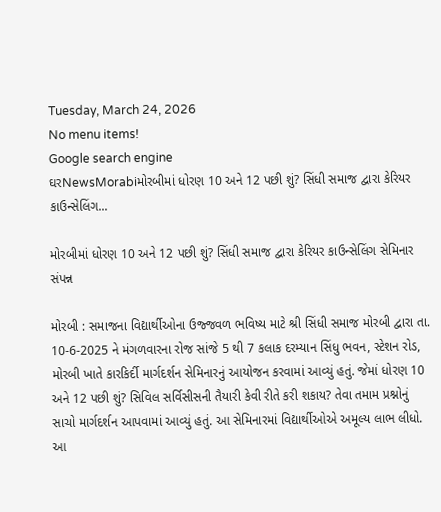Tuesday, March 24, 2026
No menu items!
Google search engine
ઘરNewsMorabiમોરબીમાં ધોરણ 10 અને 12 પછી શું? સિંધી સમાજ દ્વારા કેરિયર કાઉન્સેલિંગ...

મોરબીમાં ધોરણ 10 અને 12 પછી શું? સિંધી સમાજ દ્વારા કેરિયર કાઉન્સેલિંગ સેમિનાર સંપન્ન

મોરબી : સમાજના વિદ્યાર્થીઓના ઉજ્જવળ ભવિષ્ય માટે શ્રી સિંધી સમાજ મોરબી દ્વારા તા. 10-6-2025 ને મંગળવારના રોજ સાંજે 5 થી 7 કલાક દરમ્યાન સિંધુ ભવન, સ્ટેશન રોડ, મોરબી ખાતે કારકિર્દી માર્ગદર્શન સેમિનારનું આયોજન કરવામાં આવ્યું હતું. જેમાં ધોરણ 10 અને 12 પછી શું? સિવિલ સર્વિસીસની તૈયારી કેવી રીતે કરી શકાય? તેવા તમામ પ્રશ્નોનું સાચો માર્ગદર્શન આપવામાં આવ્યું હતું. આ સેમિનારમાં વિદ્યાર્થીઓએ અમૂલ્ય લાભ લીધો. આ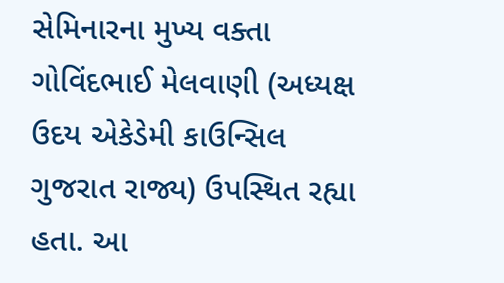સેમિનારના મુખ્ય વક્તા ગોવિંદભાઈ મેલવાણી (અધ્યક્ષ ઉદય એકેડેમી કાઉન્સિલ ગુજરાત રાજ્ય) ઉપસ્થિત રહ્યા હતા. આ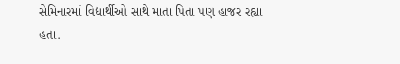સેમિનારમાં વિદ્યાર્થીઓ સાથે માતા પિતા પણ હાજર રહ્યા હતા.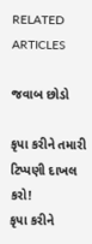RELATED ARTICLES

જવાબ છોડો

કૃપા કરીને તમારી ટિપ્પણી દાખલ કરો!
કૃપા કરીને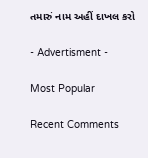તમારું નામ અહીં દાખલ કરો

- Advertisment -

Most Popular

Recent Comments